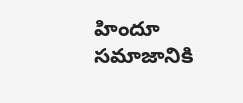హిందూ సమాజానికి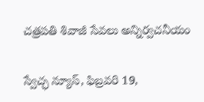చత్రపతి శివాజీ సేవలు అన్నిర్వచనీయం

స్వేచ్ఛ న్యూస్, ఫిబ్రవరి 19,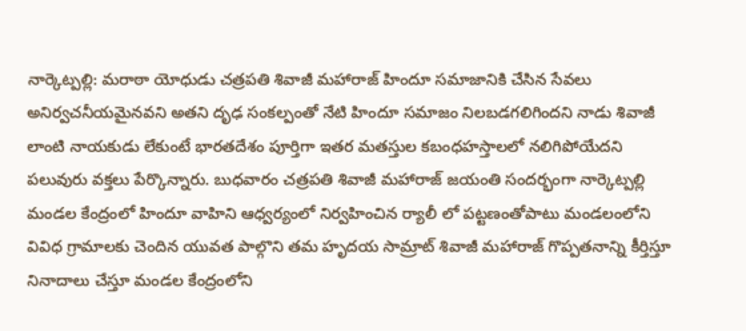నార్కెట్పల్లి: మరాఠా యోధుడు చత్రపతి శివాజీ మహారాజ్ హిందూ సమాజానికి చేసిన సేవలు అనిర్వచనీయమైనవని అతని దృఢ సంకల్పంతో నేటి హిందూ సమాజం నిలబడగలిగిందని నాడు శివాజీ లాంటి నాయకుడు లేకుంటే భారతదేశం పూర్తిగా ఇతర మతస్తుల కబంధహస్తాలలో నలిగిపోయేదని పలువురు వక్తలు పేర్కొన్నారు. బుధవారం చత్రపతి శివాజీ మహారాజ్ జయంతి సందర్భంగా నార్కెట్పల్లి మండల కేంద్రంలో హిందూ వాహిని ఆధ్వర్యంలో నిర్వహించిన ర్యాలీ లో పట్టణంతోపాటు మండలంలోని వివిధ గ్రామాలకు చెందిన యువత పాల్గొని తమ హృదయ సామ్రాట్ శివాజీ మహారాజ్ గొప్పతనాన్ని కీర్తిస్తూ నినాదాలు చేస్తూ మండల కేంద్రంలోని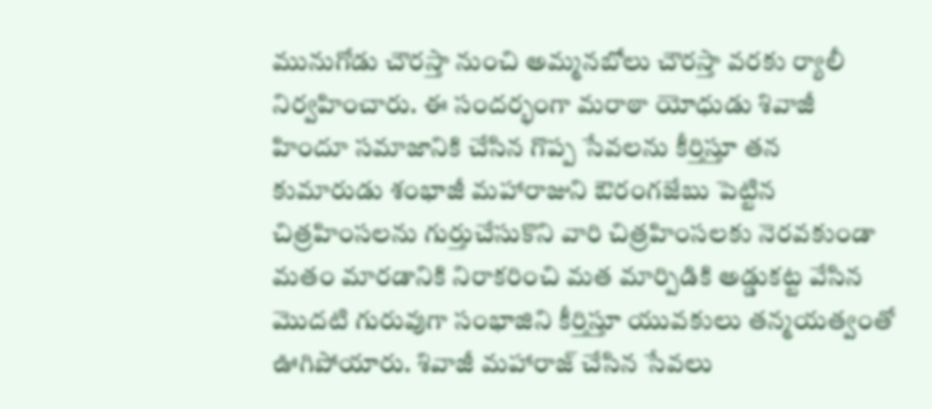మునుగోడు చౌరస్తా నుంచి అమ్మనబోలు చౌరస్తా వరకు ర్యాలీ నిర్వహించారు. ఈ సందర్భంగా మరాఠా యోధుడు శివాజీ హిందూ సమాజానికి చేసిన గొప్ప సేవలను కీర్తిస్తూ తన కుమారుడు శంభాజీ మహారాజుని ఔరంగజేబు పెట్టిన చిత్రహింసలను గుర్తుచేసుకొని వారి చిత్రహింసలకు నెరవకుండా మతం మారడానికి నిరాకరించి మత మార్పిడికి అడ్డుకట్ట వేసిన మొదటి గురువుగా సంభాజిని కీర్తిస్తూ యువకులు తన్మయత్వంతో ఊగిపోయారు. శివాజీ మహారాజ్ చేసిన సేవలు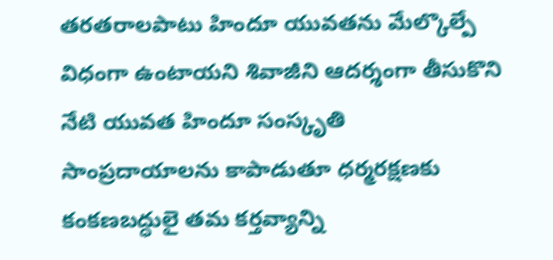తరతరాలపాటు హిందూ యువతను మేల్కొల్పే విధంగా ఉంటాయని శివాజీని ఆదర్శంగా తీసుకొని నేటి యువత హిందూ సంస్కృతి సాంప్రదాయాలను కాపాడుతూ ధర్మరక్షణకు కంకణబద్ధులై తమ కర్తవ్యాన్ని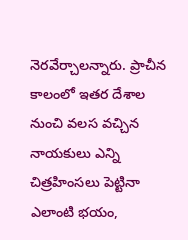నెరవేర్చాలన్నారు. ప్రాచీన కాలంలో ఇతర దేశాల నుంచి వలస వచ్చిన నాయకులు ఎన్ని చిత్రహింసలు పెట్టినా ఎలాంటి భయం,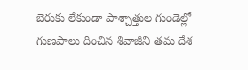బెరుకు లేకుండా పాశ్చాత్తుల గుండెల్లో గుణపాలు దించిన శివాజీని తమ దేశ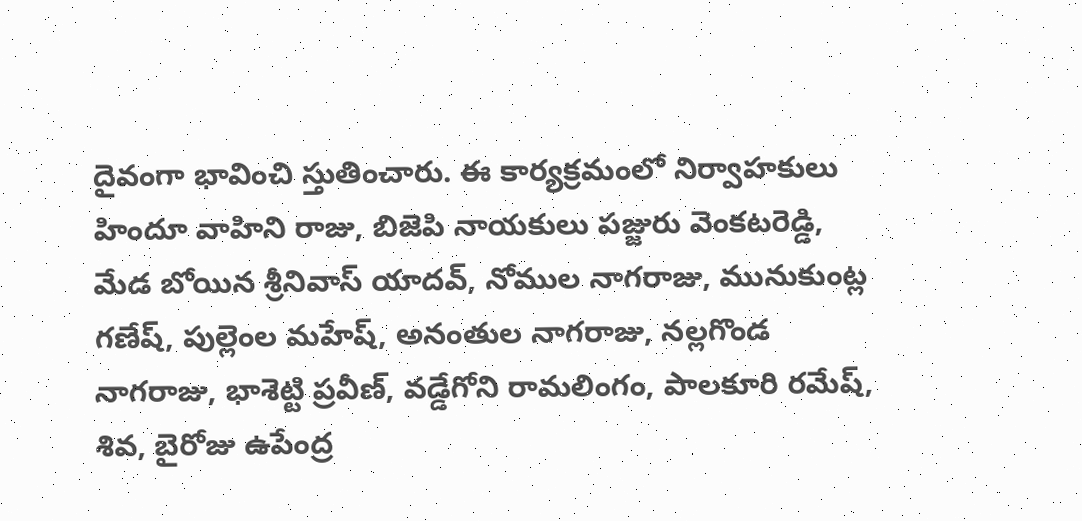దైవంగా భావించి స్తుతించారు. ఈ కార్యక్రమంలో నిర్వాహకులు హిందూ వాహిని రాజు, బిజెపి నాయకులు పజ్జురు వెంకటరెడ్డి, మేడ బోయిన శ్రీనివాస్ యాదవ్, నోముల నాగరాజు, మునుకుంట్ల గణేష్, పుల్లెంల మహేష్, అనంతుల నాగరాజు, నల్లగొండ నాగరాజు, భాశెట్టి ప్రవీణ్, వడ్డేగోని రామలింగం, పాలకూరి రమేష్, శివ, బైరోజు ఉపేంద్ర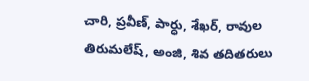చారి, ప్రవీణ్, పార్ధు, శేఖర్, రావుల తిరుమలేష్, అంజి, శివ తదితరులు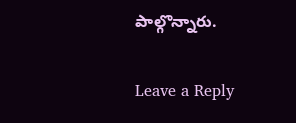పాల్గొన్నారు.

Leave a Reply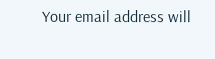Your email address will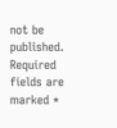not be published. Required fields are marked *